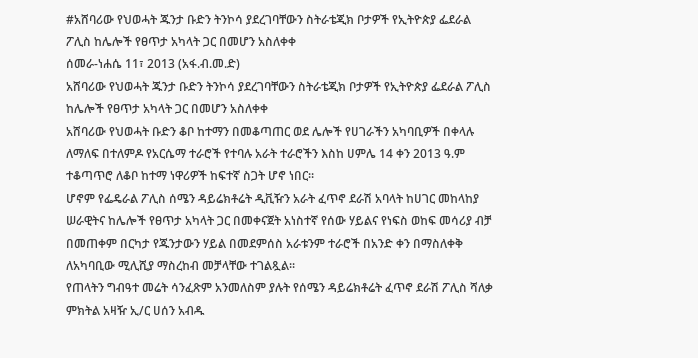#አሸባሪው የህወሓት ጁንታ ቡድን ትንኮሳ ያደረገባቸውን ስትራቴጂክ ቦታዎች የኢትዮጵያ ፌደራል ፖሊስ ከሌሎች የፀጥታ አካላት ጋር በመሆን አስለቀቀ
ሰመራ-ነሐሴ 11፣ 2013 (አፋ.ብ.መ.ድ)
አሸባሪው የህወሓት ጁንታ ቡድን ትንኮሳ ያደረገባቸውን ስትራቴጂክ ቦታዎች የኢትዮጵያ ፌደራል ፖሊስ ከሌሎች የፀጥታ አካላት ጋር በመሆን አስለቀቀ
አሸባሪው የህወሓት ቡድን ቆቦ ከተማን በመቆጣጠር ወደ ሌሎች የሀገራችን አካባቢዎች በቀላሉ ለማለፍ በተለምዶ የአርሴማ ተራሮች የተባሉ አራት ተራሮችን እስከ ሀምሌ 14 ቀን 2013 ዓ.ም ተቆጣጥሮ ለቆቦ ከተማ ነዋሪዎች ከፍተኛ ስጋት ሆኖ ነበር።
ሆኖም የፌዴራል ፖሊስ ሰሜን ዳይሬክቶሬት ዲቪዥን አራት ፈጥኖ ደራሽ አባላት ከሀገር መከላከያ ሠራዊትና ከሌሎች የፀጥታ አካላት ጋር በመቀናጀት አነስተኛ የሰው ሃይልና የነፍስ ወከፍ መሳሪያ ብቻ በመጠቀም በርካታ የጁንታውን ሃይል በመደምሰስ አራቱንም ተራሮች በአንድ ቀን በማስለቀቅ ለአካባቢው ሚሊሺያ ማስረከብ መቻላቸው ተገልጿል፡፡
የጠላትን ግብዓተ መሬት ሳንፈጽም አንመለስም ያሉት የሰሜን ዳይሬክቶሬት ፈጥኖ ደራሽ ፖሊስ ሻለቃ ምክትል አዛዥ ኢ/ር ሀሰን አብዱ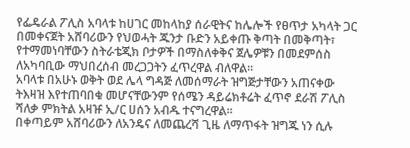የፌዴራል ፖሊስ አባላቱ ከሀገር መከላከያ ሰራዊትና ከሌሎች የፀጥታ አካላት ጋር በመቀናጀት አሸባሪውን የህወሓት ጁንታ ቡድን አይቀጡ ቅጣት በመቅጣት፣ የተማመነባቸውን ስትራቴጂክ ቦታዎች በማስለቀቅና ጀሌዎቹን በመደምሰስ ለአካባቢው ማህበረሰብ መረጋጋትን ፈጥረዋል ብለዋል፡፡
አባላቱ በአሁኑ ወቅት ወደ ሌላ ግዳጅ ለመሰማራት ዝግጅታቸውን አጠናቀው ትእዛዝ እየተጠባበቁ መሆናቸውንም የሰሜን ዳይሬክቶሬት ፈጥኖ ደራሽ ፖሊስ ሻለቃ ምክትል አዛዡ ኢ/ር ሀሰን አብዱ ተናግረዋል።
በቀጣይም አሸባሪውን ለአንዴና ለመጨረሻ ጊዜ ለማጥፋት ዝግጁ ነን ሲሉ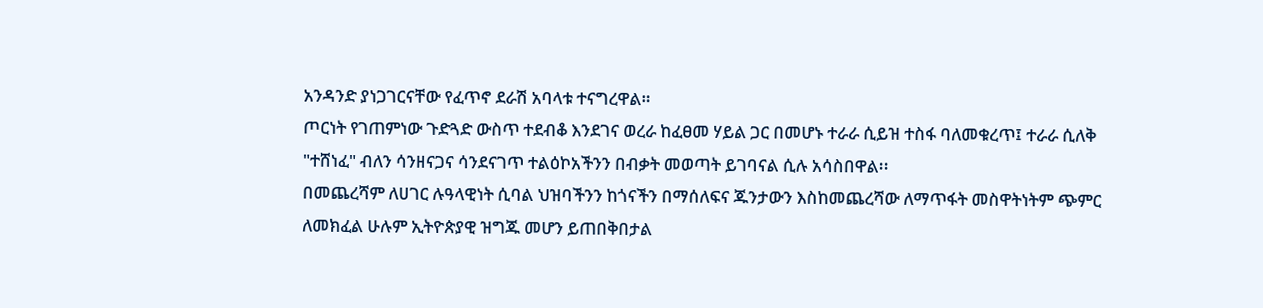አንዳንድ ያነጋገርናቸው የፈጥኖ ደራሽ አባላቱ ተናግረዋል።
ጦርነት የገጠምነው ጉድጓድ ውስጥ ተደብቆ እንደገና ወረራ ከፈፀመ ሃይል ጋር በመሆኑ ተራራ ሲይዝ ተስፋ ባለመቁረጥ፤ ተራራ ሲለቅ "ተሸነፈ" ብለን ሳንዘናጋና ሳንደናገጥ ተልዕኮአችንን በብቃት መወጣት ይገባናል ሲሉ አሳስበዋል፡፡
በመጨረሻም ለሀገር ሉዓላዊነት ሲባል ህዝባችንን ከጎናችን በማሰለፍና ጁንታውን እስከመጨረሻው ለማጥፋት መስዋትነትም ጭምር ለመክፈል ሁሉም ኢትዮጵያዊ ዝግጁ መሆን ይጠበቅበታል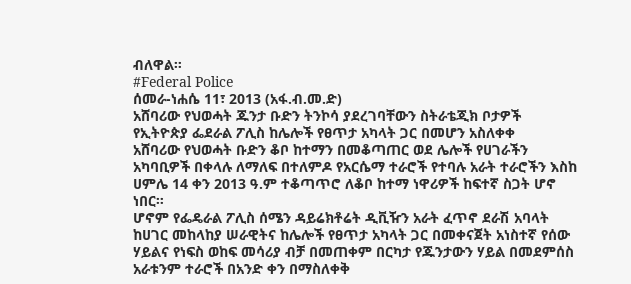ብለዋል።
#Federal Police
ሰመራ-ነሐሴ 11፣ 2013 (አፋ.ብ.መ.ድ)
አሸባሪው የህወሓት ጁንታ ቡድን ትንኮሳ ያደረገባቸውን ስትራቴጂክ ቦታዎች የኢትዮጵያ ፌደራል ፖሊስ ከሌሎች የፀጥታ አካላት ጋር በመሆን አስለቀቀ
አሸባሪው የህወሓት ቡድን ቆቦ ከተማን በመቆጣጠር ወደ ሌሎች የሀገራችን አካባቢዎች በቀላሉ ለማለፍ በተለምዶ የአርሴማ ተራሮች የተባሉ አራት ተራሮችን እስከ ሀምሌ 14 ቀን 2013 ዓ.ም ተቆጣጥሮ ለቆቦ ከተማ ነዋሪዎች ከፍተኛ ስጋት ሆኖ ነበር።
ሆኖም የፌዴራል ፖሊስ ሰሜን ዳይሬክቶሬት ዲቪዥን አራት ፈጥኖ ደራሽ አባላት ከሀገር መከላከያ ሠራዊትና ከሌሎች የፀጥታ አካላት ጋር በመቀናጀት አነስተኛ የሰው ሃይልና የነፍስ ወከፍ መሳሪያ ብቻ በመጠቀም በርካታ የጁንታውን ሃይል በመደምሰስ አራቱንም ተራሮች በአንድ ቀን በማስለቀቅ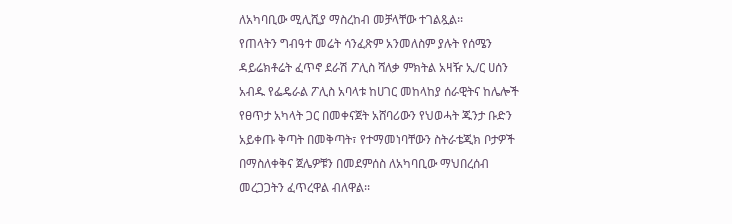ለአካባቢው ሚሊሺያ ማስረከብ መቻላቸው ተገልጿል፡፡
የጠላትን ግብዓተ መሬት ሳንፈጽም አንመለስም ያሉት የሰሜን ዳይሬክቶሬት ፈጥኖ ደራሽ ፖሊስ ሻለቃ ምክትል አዛዥ ኢ/ር ሀሰን አብዱ የፌዴራል ፖሊስ አባላቱ ከሀገር መከላከያ ሰራዊትና ከሌሎች የፀጥታ አካላት ጋር በመቀናጀት አሸባሪውን የህወሓት ጁንታ ቡድን አይቀጡ ቅጣት በመቅጣት፣ የተማመነባቸውን ስትራቴጂክ ቦታዎች በማስለቀቅና ጀሌዎቹን በመደምሰስ ለአካባቢው ማህበረሰብ መረጋጋትን ፈጥረዋል ብለዋል፡፡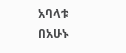አባላቱ በአሁኑ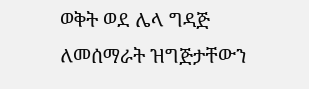ወቅት ወደ ሌላ ግዳጅ ለመሰማራት ዝግጅታቸውን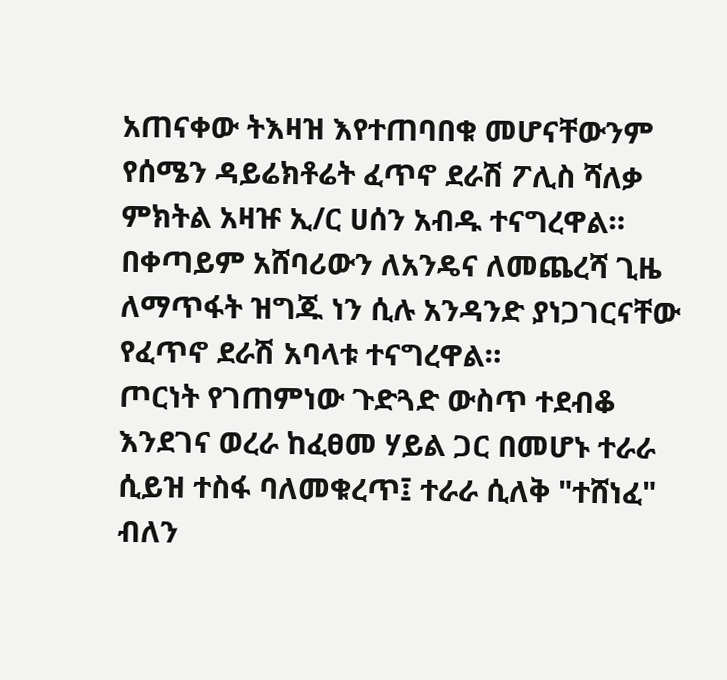አጠናቀው ትእዛዝ እየተጠባበቁ መሆናቸውንም የሰሜን ዳይሬክቶሬት ፈጥኖ ደራሽ ፖሊስ ሻለቃ ምክትል አዛዡ ኢ/ር ሀሰን አብዱ ተናግረዋል።
በቀጣይም አሸባሪውን ለአንዴና ለመጨረሻ ጊዜ ለማጥፋት ዝግጁ ነን ሲሉ አንዳንድ ያነጋገርናቸው የፈጥኖ ደራሽ አባላቱ ተናግረዋል።
ጦርነት የገጠምነው ጉድጓድ ውስጥ ተደብቆ እንደገና ወረራ ከፈፀመ ሃይል ጋር በመሆኑ ተራራ ሲይዝ ተስፋ ባለመቁረጥ፤ ተራራ ሲለቅ "ተሸነፈ" ብለን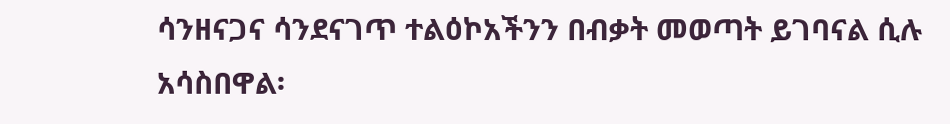ሳንዘናጋና ሳንደናገጥ ተልዕኮአችንን በብቃት መወጣት ይገባናል ሲሉ አሳስበዋል፡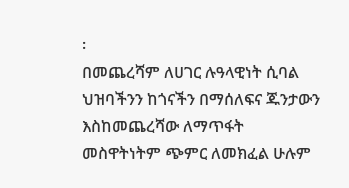፡
በመጨረሻም ለሀገር ሉዓላዊነት ሲባል ህዝባችንን ከጎናችን በማሰለፍና ጁንታውን እስከመጨረሻው ለማጥፋት መስዋትነትም ጭምር ለመክፈል ሁሉም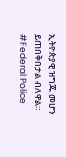ኢትዮጵያዊ ዝግጁ መሆን ይጠበቅበታል ብለዋል።
#Federal Police